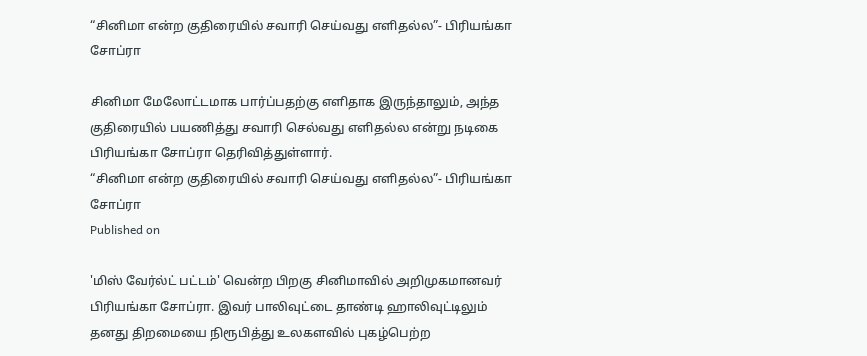“சினிமா என்ற குதிரையில் சவாரி செய்வது எளிதல்ல”- பிரியங்கா சோப்ரா

சினிமா மேலோட்டமாக பார்ப்பதற்கு எளிதாக இருந்தாலும், அந்த குதிரையில் பயணித்து சவாரி செல்வது எளிதல்ல என்று நடிகை பிரியங்கா சோப்ரா தெரிவித்துள்ளார்.
“சினிமா என்ற குதிரையில் சவாரி செய்வது எளிதல்ல”- பிரியங்கா சோப்ரா
Published on

'மிஸ் வேர்ல்ட் பட்டம்' வென்ற பிறகு சினிமாவில் அறிமுகமானவர் பிரியங்கா சோப்ரா. இவர் பாலிவுட்டை தாண்டி ஹாலிவுட்டிலும் தனது திறமையை நிரூபித்து உலகளவில் புகழ்பெற்ற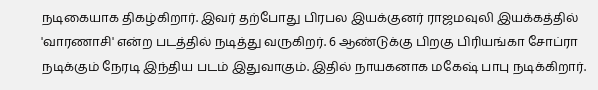நடிகையாக திகழ்கிறார். இவர் தற்போது பிரபல இயக்குனர் ராஜமவுலி இயக்கத்தில் 'வாரணாசி' என்ற படத்தில் நடித்து வருகிறர். 6 ஆண்டுக்கு பிறகு பிரியங்கா சோப்ரா நடிக்கும் நேரடி இந்திய படம் இதுவாகும். இதில் நாயகனாக மகேஷ் பாபு நடிக்கிறார்.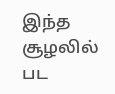இந்த சூழலில் பட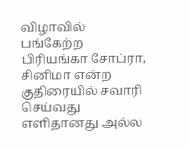விழாவில் பங்கேற்ற பிரியங்கா சோப்ரா, சினிமா என்ற குதிரையில் சவாரி செய்வது எளிதானது அல்ல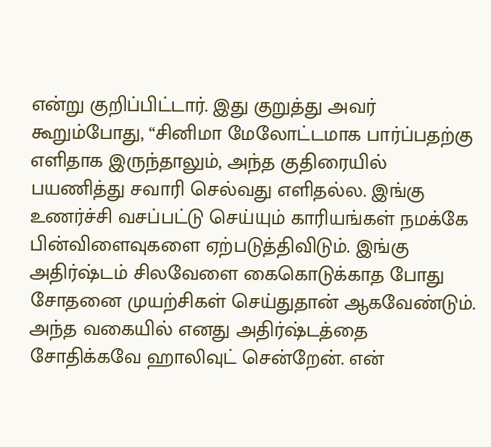என்று குறிப்பிட்டார். இது குறுத்து அவர் கூறும்போது, “சினிமா மேலோட்டமாக பார்ப்பதற்கு எளிதாக இருந்தாலும், அந்த குதிரையில் பயணித்து சவாரி செல்வது எளிதல்ல. இங்கு உணர்ச்சி வசப்பட்டு செய்யும் காரியங்கள் நமக்கே பின்விளைவுகளை ஏற்படுத்திவிடும். இங்கு அதிர்ஷ்டம் சிலவேளை கைகொடுக்காத போது சோதனை முயற்சிகள் செய்துதான் ஆகவேண்டும். அந்த வகையில் எனது அதிர்ஷ்டத்தை சோதிக்கவே ஹாலிவுட் சென்றேன். என்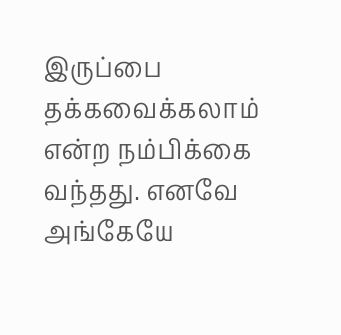இருப்பை தக்கவைக்கலாம் என்ற நம்பிக்கை வந்தது. எனவே அங்கேயே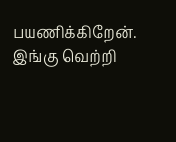பயணிக்கிறேன். இங்கு வெற்றி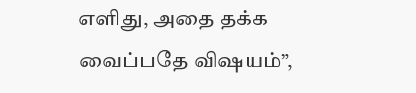எளிது, அதை தக்க வைப்பதே விஷயம்”,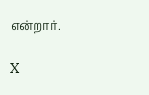என்றார்.

X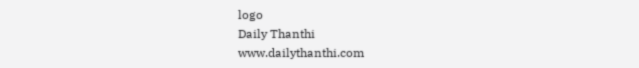logo
Daily Thanthi
www.dailythanthi.com